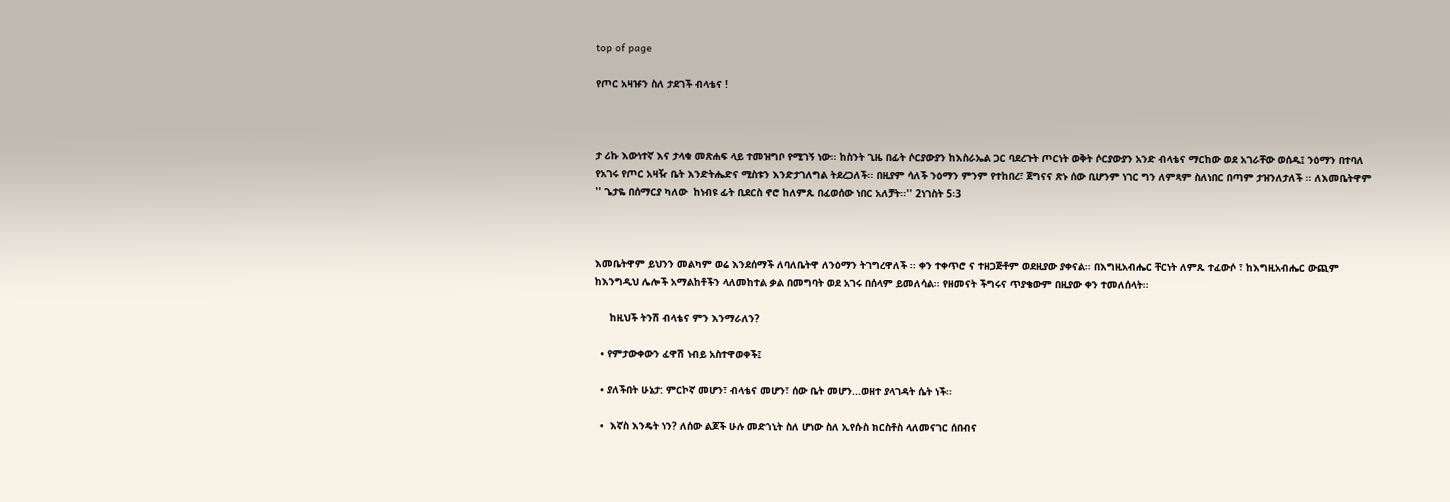top of page

የጦር አዛዡን ስለ ታደገች ብላቴና !



ታ ሪኩ እውነተኛ እና ታላቁ መጽሐፍ ላይ ተመዝግቦ የሚገኝ ነው፡፡ ከስንት ጊዜ በፊት ሶርያውያን ከእስራኤል ጋር ባደረጉት ጦርነት ወቅት ሶርያውያን አንድ ብላቴና ማርከው ወደ አገራቸው ወሰዱ፤ ንዕማን በተባለ የአገሩ የጦር አዛዥ ቤት እንድትሔድና ሚስቱን እንድታገለግል ትደረጋለች፡፡ በዚያም ሳለች ንዕማን ምንም የተከበረ፣ ጀግናና ጽኑ ሰው ቢሆንም ነገር ግን ለምጻም ስለነበር በጣም ታዝንለታለች ፡፡ ለእመቤትዋም '' ጌታዬ በሰማርያ ካለው  ከነብዩ ፊት ቢደርስ ኖሮ ከለምጹ በፈወሰው ነበር አለቻት፡፡'' 2ነገስት 5፡3



እመቤትዋም ይህንን መልካም ወሬ እንደሰማች ለባለቤትዋ ለንዕማን ትገግረዋለች ፡፡ ቀን ተቀጥሮ ና ተዘጋጅቶም ወደዚያው ያቀናል፡፡ በእግዚአብሔር ቸርነት ለምጹ ተፈውሶ ፣ ከእግዚአብሔር ውጪም ከእንግዲህ ሌሎች አማልከቶችን ላለመከተል ቃል በመግባት ወደ አገሩ በሰላም ይመለሳል፡፡ የዘመናት ችግሩና ጥያቄውም በዚያው ቀን ተመለሰላት፡፡

     ከዚህች ትንሽ ብላቴና ምን እንማራለን?

  • የምታውቀውን ፈዋሽ ነብይ አስተዋወቀች፤

  • ያለችበት ሁኔታ: ምርኮኛ መሆን፣ ብላቴና መሆን፣ ሰው ቤት መሆን...ወዘተ ያላገዳት ሴት ነች፡፡

  •  እኛስ እንዴት ነን? ለሰው ልጆች ሁሉ መድኀኒት ስለ ሆነው ስለ ኢየሱስ ክርስቶስ ላለመናገር ሰበብና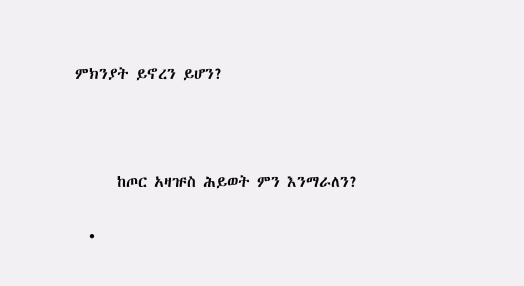ምክንያት ይኖረን ይሆን?



      ከጦር አዛዡስ ሕይወት ምን እንማራለን?

  •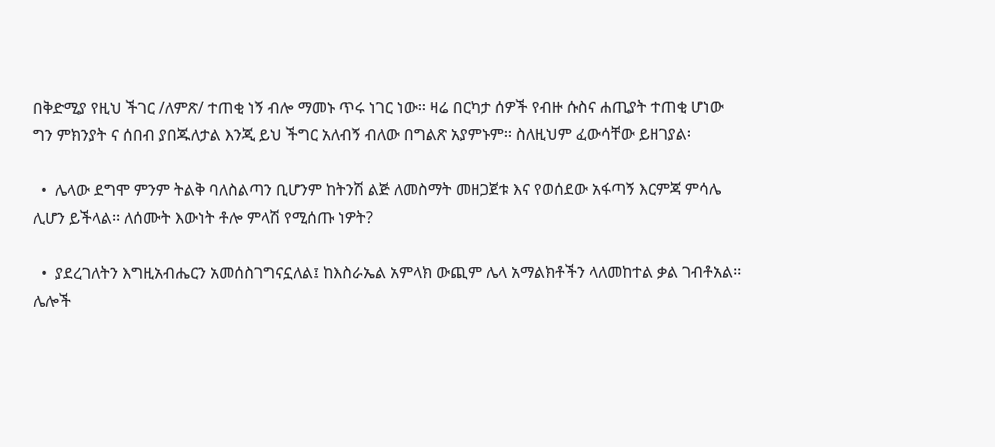በቅድሚያ የዚህ ችገር /ለምጽ/ ተጠቂ ነኝ ብሎ ማመኑ ጥሩ ነገር ነው፡፡ ዛሬ በርካታ ሰዎች የብዙ ሱስና ሐጢያት ተጠቂ ሆነው ግን ምክንያት ና ሰበብ ያበጁለታል እንጂ ይህ ችግር አለብኝ ብለው በግልጽ አያምኑም፡፡ ስለዚህም ፈውሳቸው ይዘገያል፡

  •  ሌላው ደግሞ ምንም ትልቅ ባለስልጣን ቢሆንም ከትንሽ ልጅ ለመስማት መዘጋጀቱ እና የወሰደው አፋጣኝ እርምጃ ምሳሌ ሊሆን ይችላል፡፡ ለሰሙት እውነት ቶሎ ምላሽ የሚሰጡ ነዎት?

  •  ያደረገለትን እግዚአብሔርን አመሰስገግናኗለል፤ ከእስራኤል አምላክ ውጪም ሌላ አማልክቶችን ላለመከተል ቃል ገብቶአል፡፡ሌሎች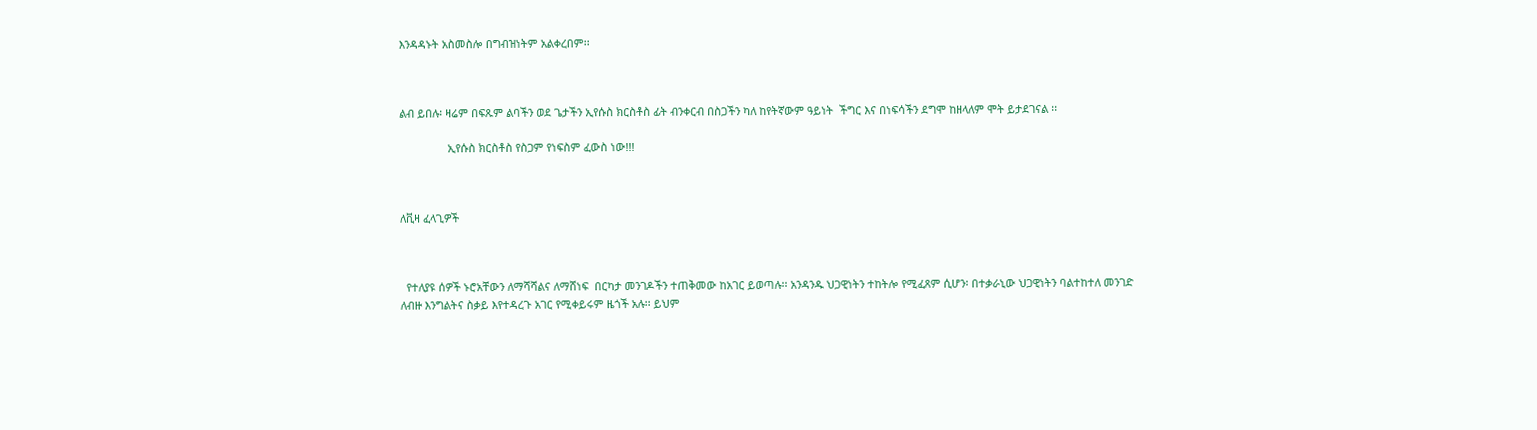እንዳዳኑት አስመስሎ በግብዝነትም አልቀረበም፡፡



ልብ ይበሉ፡ ዛሬም በፍጹም ልባችን ወደ ጌታችን ኢየሱስ ክርስቶስ ፊት ብንቀርብ በስጋችን ካለ ከየትኛውም ዓይነት  ችግር እና በነፍሳችን ደግሞ ከዘላለም ሞት ይታደገናል ፡፡

                ኢየሱስ ክርስቶስ የስጋም የነፍስም ፈውስ ነው!!!



ለቪዛ ፈላጊዎች



  የተለያዩ ሰዎች ኑሮአቸውን ለማሻሻልና ለማሸነፍ  በርካታ መንገዶችን ተጠቅመው ከአገር ይወጣሉ፡፡ አንዳንዱ ህጋዊነትን ተከትሎ የሚፈጸም ሲሆን፡ በተቃራኒው ህጋዊነትን ባልተከተለ መንገድ ለብዙ እንግልትና ስቃይ እየተዳረጉ አገር የሚቀይሩም ዜጎች አሉ፡፡ ይህም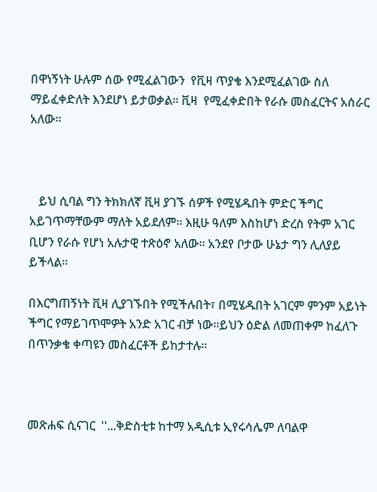በዋነኝነት ሁሉም ሰው የሚፈልገውን  የቪዛ ጥያቄ እንደሚፈልገው ስለ ማይፈቀድለት እንደሆነ ይታወቃል፡፡ ቪዛ  የሚፈቀድበት የራሱ መስፈርትና አሰራር አለው፡፡



   ይህ ሲባል ግን ትክክለኛ ቪዛ ያገኙ ሰዎች የሚሄዱበት ምድር ችግር አይገጥማቸውም ማለት አይደለም፡፡ እዚሁ ዓለም እስከሆነ ድረስ የትም አገር ቢሆን የራሱ የሆነ አሉታዊ ተጽዕኖ አለው፡፡ አንደየ ቦታው ሁኔታ ግን ሊለያይ ይችላል፡፡

በእርግጠኝነት ቪዛ ሊያገኙበት የሚችሉበት፣ በሚሄዱበት አገርም ምንም አይነት ችግር የማይገጥሞዎት አንድ አገር ብቻ ነው፡፡ይህን ዕድል ለመጠቀም ከፈለጉ በጥንቃቄ ቀጣዩን መስፈርቶች ይከታተሉ፡፡



መጽሐፍ ሲናገር  ''...ቅድስቲቱ ከተማ አዲሲቱ ኢየሩሳሌም ለባልዋ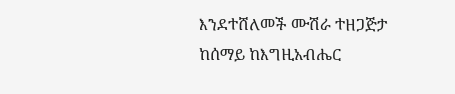እንደተሸለመች ሙሽራ ተዘጋጅታ ከሰማይ ከእግዚአብሔር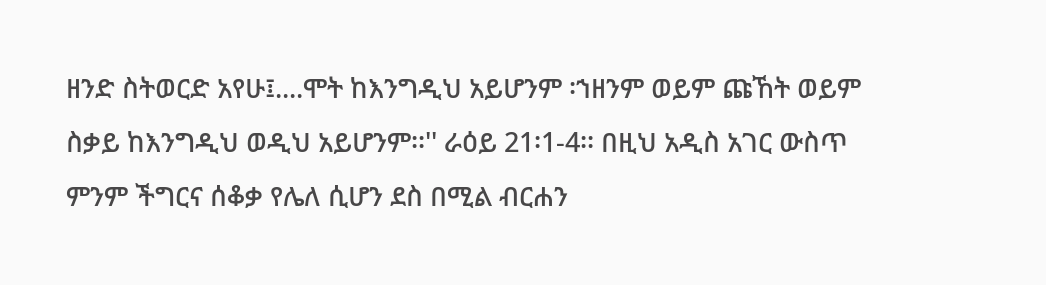ዘንድ ስትወርድ አየሁ፤....ሞት ከእንግዲህ አይሆንም ፡ኀዘንም ወይም ጩኸት ወይም ስቃይ ከእንግዲህ ወዲህ አይሆንም፡፡'' ራዕይ 21፡1-4፡፡ በዚህ አዲስ አገር ውስጥ ምንም ችግርና ሰቆቃ የሌለ ሲሆን ደስ በሚል ብርሐን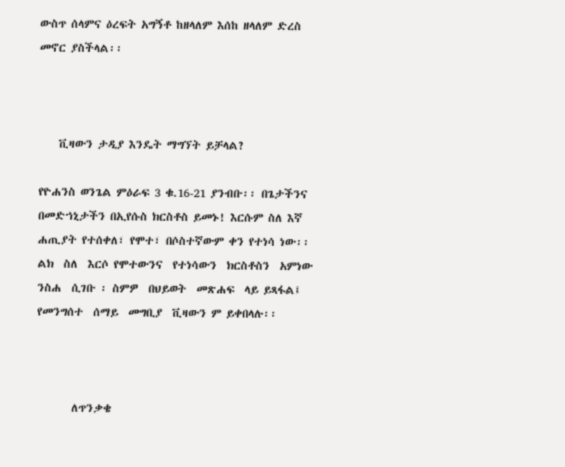ውስጥ ሰላምና ዕረፍት አግኝቶ ከዘላለም እሰከ ዘላለም ድረስ መኖር ያስችላል፡፡



    ቪዛውን ታዲያ እንዴት ማግኘት ይቻላል?

የዮሐንስ ወንጌል ምዕራፍ 3 ቁ.16-21 ያንብቡ፡፡ በጌታችንና በመድኀኒታችን በኢየሱስ ክርስቶስ ይመኑ! እርሱም ስለ እኛ ሐጢያት የተሰቀለ፣ የሞተ፣ በሶስተኛውም ቀን የተነሳ ነው፡፡ ልክ  ስለ  እርሶ የሞተውንና  የተነሳውን  ክርስቶስን  አምነው  ንስሐ  ሲገቡ ፡ ስምዎ  በህይወት  መጽሐፍ  ላይ ይጻፋል፤  የመንግሰተ  ሰማይ  መግቢያ  ቪዛውን ም ይቀበላሉ፡፡



       ለጥንቃቄ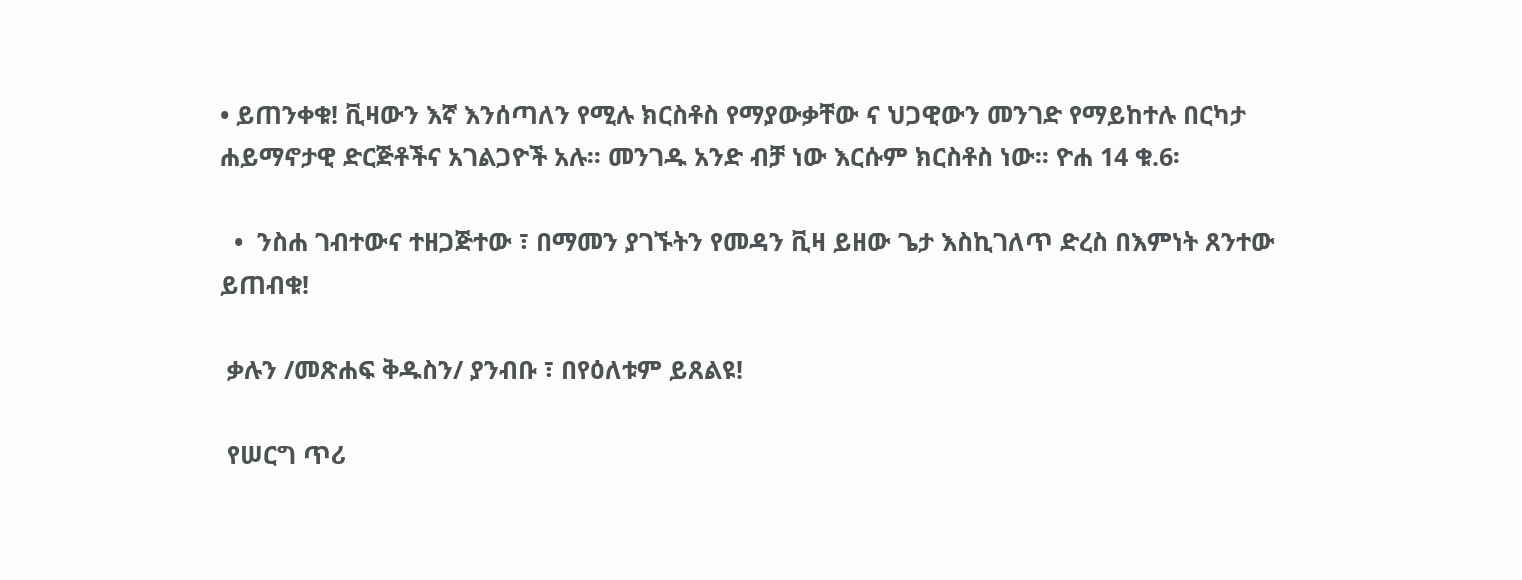• ይጠንቀቁ! ቪዛውን እኛ እንሰጣለን የሚሉ ክርስቶስ የማያውቃቸው ና ህጋዊውን መንገድ የማይከተሉ በርካታ ሐይማኖታዊ ድርጅቶችና አገልጋዮች አሉ፡፡ መንገዱ አንድ ብቻ ነው እርሱም ክርስቶስ ነው፡፡ ዮሐ 14 ቁ.6፡

  •  ንስሐ ገብተውና ተዘጋጅተው ፣ በማመን ያገኙትን የመዳን ቪዛ ይዘው ጌታ እስኪገለጥ ድረስ በእምነት ጸንተው ይጠብቁ!

 ቃሉን /መጽሐፍ ቅዱስን/ ያንብቡ ፣ በየዕለቱም ይጸልዩ!

 የሠርግ ጥሪ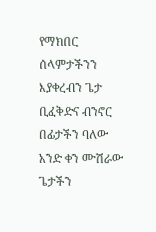የማክበር ሰላምታችንን እያቀረብን ጌታ ቢፈቅድና ብንኖር በፊታችን ባለው አንድ ቀን ሙሽራው ጌታችን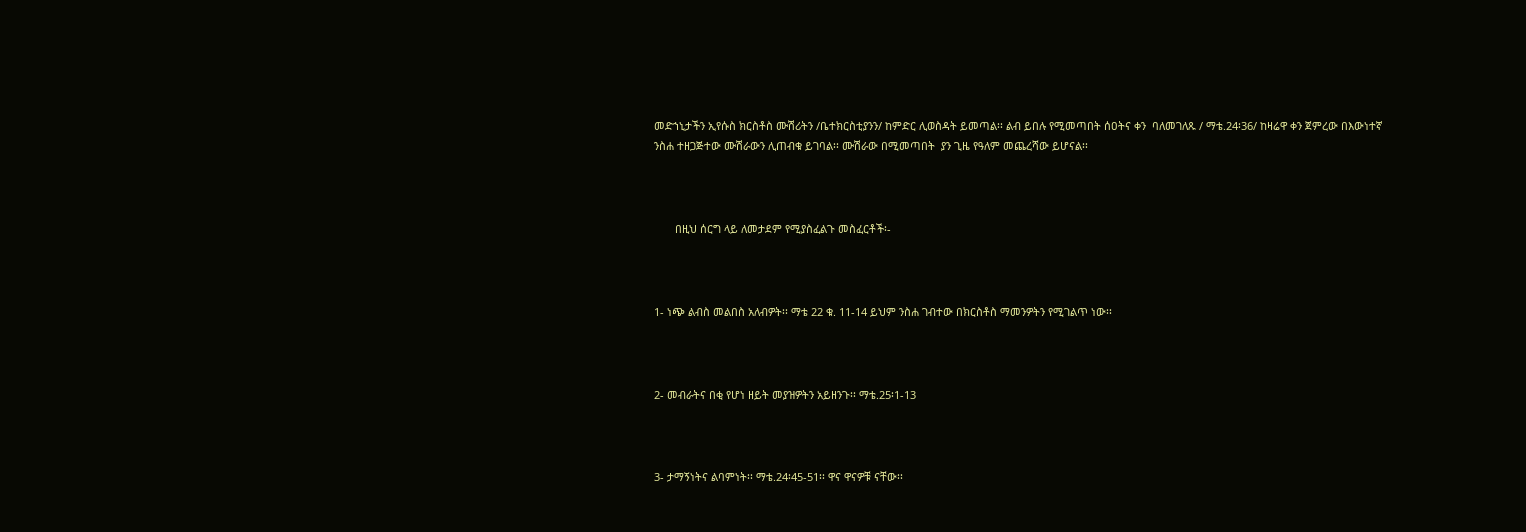መድኀኒታችን ኢየሱስ ክርስቶስ ሙሽሪትን /ቤተክርስቲያንን/ ከምድር ሊወስዳት ይመጣል፡፡ ልብ ይበሉ የሚመጣበት ሰዐትና ቀን  ባለመገለጹ / ማቴ.24፡36/ ከዛሬዋ ቀን ጀምረው በእውነተኛ ንስሐ ተዘጋጅተው ሙሽራውን ሊጠብቁ ይገባል፡፡ ሙሽራው በሚመጣበት  ያን ጊዜ የዓለም መጨረሻው ይሆናል፡፡



       በዚህ ሰርግ ላይ ለመታደም የሚያስፈልጉ መስፈርቶች፡-



1- ነጭ ልብስ መልበስ አለብዎት፡፡ ማቴ 22 ቁ. 11-14 ይህም ንስሐ ገብተው በክርስቶስ ማመንዎትን የሚገልጥ ነው፡፡



2- መብራትና በቂ የሆነ ዘይት መያዝዎትን አይዘንጉ፡፡ ማቴ.25፡1-13



3- ታማኝነትና ልባምነት፡፡ ማቴ.24፡45-51፡፡ ዋና ዋናዎቹ ናቸው፡፡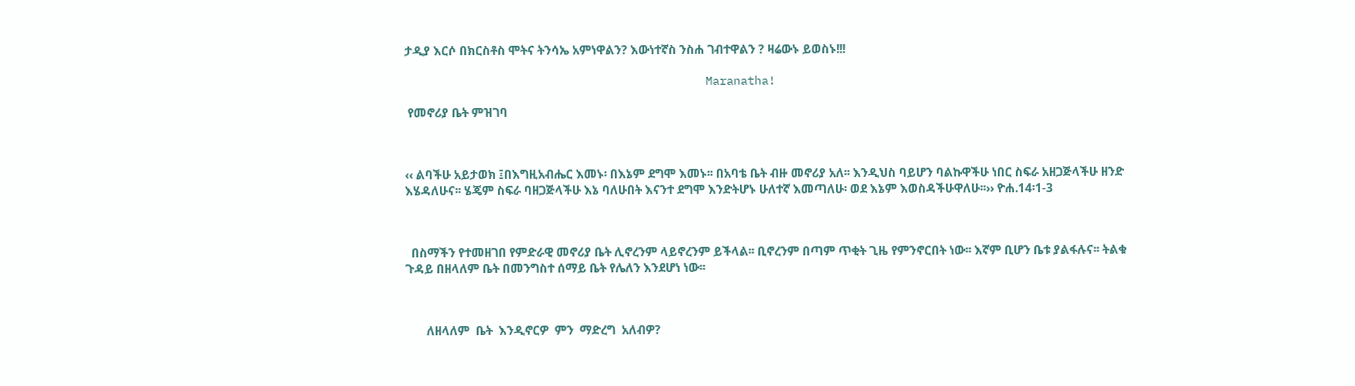ታዲያ እርሶ በክርስቶስ ሞትና ትንሳኤ አምነዋልን? እውነተኛስ ንስሐ ገብተዋልን ? ዛሬውኑ ይወስኑ!!!

                                           Maranatha!

 የመኖሪያ ቤት ምዝገባ



‹‹ ልባችሁ አይታወክ ፤በእግዚአብሔር እመኑ፡ በእኔም ደግሞ እመኑ፡፡ በአባቴ ቤት ብዙ መኖሪያ አለ፡፡ እንዲህስ ባይሆን ባልኩዋችሁ ነበር ስፍራ አዘጋጅላችሁ ዘንድ እሄዳለሁና፡፡ ሄጄም ስፍራ ባዘጋጅላችሁ እኔ ባለሁበት እናንተ ደግሞ እንድትሆኑ ሁለተኛ እመጣለሁ፡ ወደ እኔም እወስዳችሁዋለሁ፡፡›› ዮሐ.14፡1-3



  በስማችን የተመዘገበ የምድራዊ መኖሪያ ቤት ሊኖረንም ላይኖረንም ይችላል፡፡ ቢኖረንም በጣም ጥቂት ጊዜ የምንኖርበት ነው፡፡ እኛም ቢሆን ቤቱ ያልፋሉና፡፡ ትልቁ ጉዳይ በዘላለም ቤት በመንግስተ ሰማይ ቤት የሌለን እንደሆነ ነው፡፡



       ለዘላለም  ቤት  እንዲኖርዎ  ምን  ማድረግ  አለብዎ?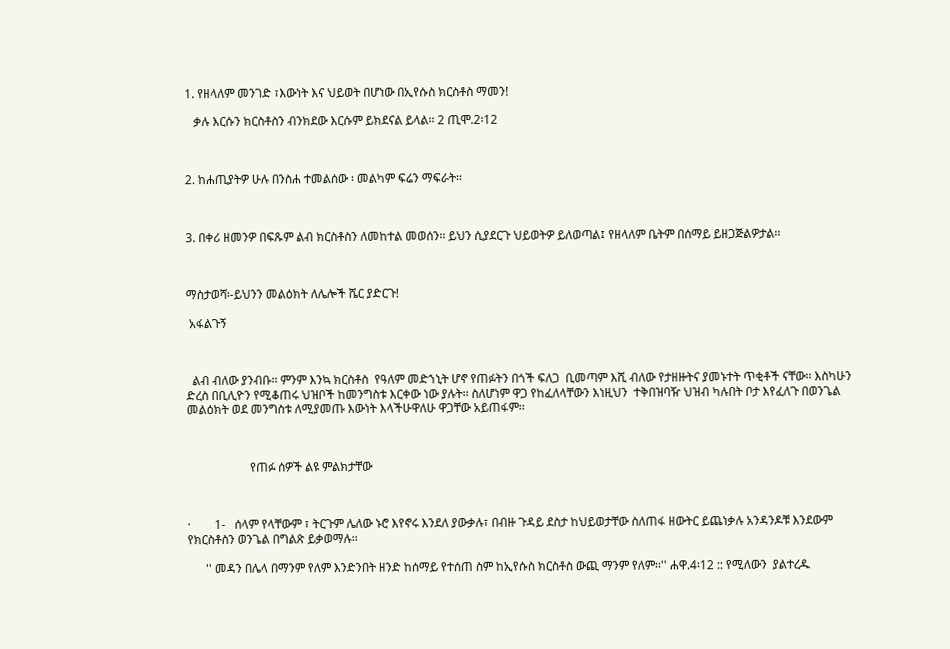1. የዘላለም መንገድ ፣እውነት እና ህይወት በሆነው በኢየሱስ ክርስቶስ ማመን!

   ቃሉ እርሱን ክርስቶስን ብንክደው እርሱም ይክደናል ይላል፡፡ 2 ጢሞ.2፡12



2. ከሐጢያትዎ ሁሉ በንስሐ ተመልሰው ፡ መልካም ፍሬን ማፍራት፡፡



3. በቀሪ ዘመንዎ በፍጹም ልብ ክርስቶስን ለመከተል መወሰን፡፡ ይህን ሲያደርጉ ህይወትዎ ይለወጣል፤ የዘላለም ቤትም በሰማይ ይዘጋጅልዎታል፡፡



ማስታወሻ፡-ይህንን መልዕክት ለሌሎች ሼር ያድርጉ!

 አፋልጉኝ



  ልብ ብለው ያንብቡ፡፡ ምንም እንኳ ክርስቶስ  የዓለም መድኀኒት ሆኖ የጠፉትን በጎች ፍለጋ  ቢመጣም እሺ ብለው የታዘዙትና ያመኑተት ጥቂቶች ናቸው፡፡ እስካሁን ድረስ በቢሊዮን የሚቆጠሩ ህዝቦች ከመንግስቱ እርቀው ነው ያሉት፡፡ ስለሆነም ዋጋ የከፈለላቸውን እነዚህን  ተቅበዝባዥ ህዝብ ካሉበት ቦታ እየፈለጉ በወንጌል መልዕክት ወደ መንግስቱ ለሚያመጡ እውነት እላችሁዋለሁ ዋጋቸው አይጠፋም፡፡



                     የጠፉ ሰዎች ልዩ ምልክታቸው



·        1-   ሰላም የላቸውም ፣ ትርጉም ሌለው ኑሮ እየኖሩ እንደለ ያውቃሉ፣ በብዙ ጉዳይ ደስታ ከህይወታቸው ስለጠፋ ዘውትር ይጨነቃሉ አንዳንዶቹ እንደውም የክርስቶስን ወንጌል በግልጽ ይቃወማሉ፡፡

      '' መዳን በሌላ በማንም የለም እንድንበት ዘንድ ከሰማይ የተሰጠ ስም ከኢየሱስ ክርስቶስ ውጪ ማንም የለም፡፡'' ሐዋ.4፡12 :: የሚለውን  ያልተረዱ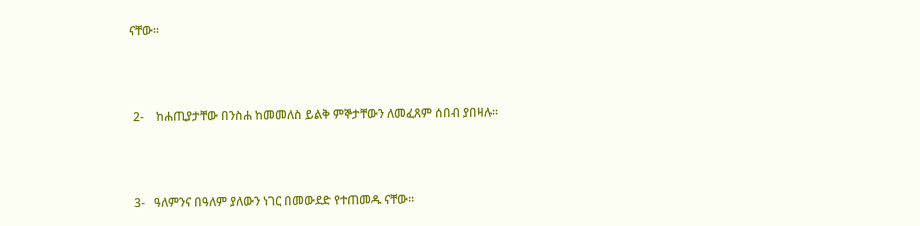ናቸው፡፡



 2-    ከሐጢያታቸው በንስሐ ከመመለስ ይልቅ ምኞታቸውን ለመፈጸም ሰበብ ያበዛሉ፡፡



 3-   ዓለምንና በዓለም ያለውን ነገር በመውደድ የተጠመዱ ናቸው፡፡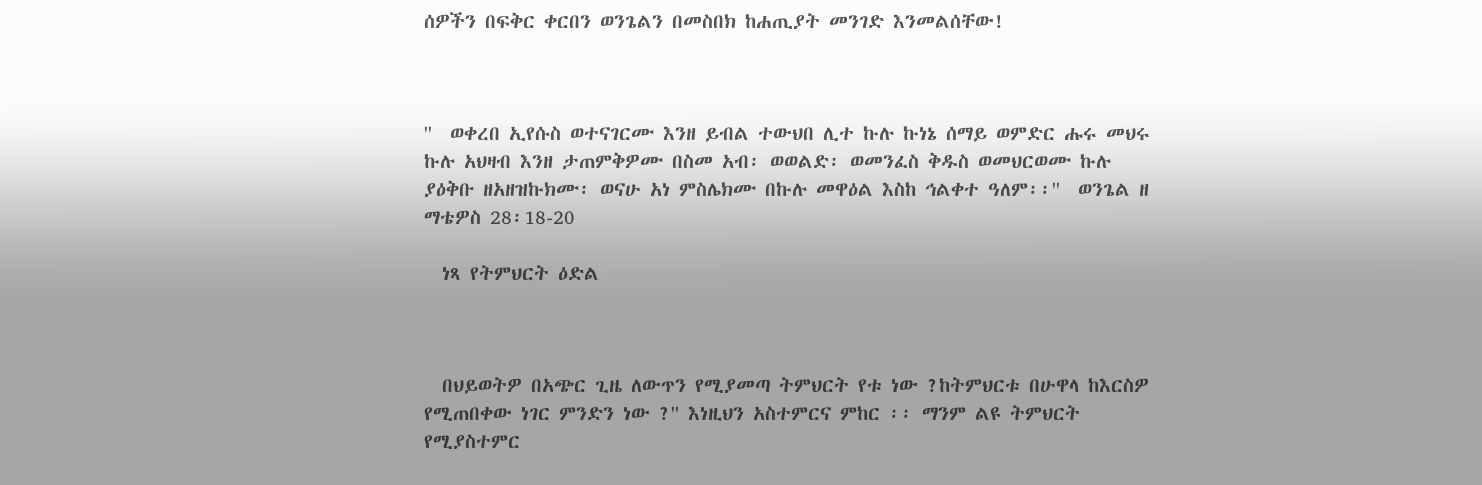ሰዎችን በፍቅር ቀርበን ወንጌልን በመስበክ ከሐጢያት መንገድ እንመልሰቸው!



''  ወቀረበ ኢየሱስ ወተናገርሙ እንዘ ይብል ተውህበ ሊተ ኩሉ ኩነኔ ሰማይ ወምድር ሑሩ መህሩ ኩሉ አህዛብ እንዘ ታጠምቅዎሙ በስመ አብ፡ ወወልድ፡ ወመንፈስ ቅዱስ ወመህርወሙ ኩሉ ያዕቅቡ ዘአዘዝኩክሙ፡ ወናሁ አነ ምስሌክሙ በኩሉ መዋዕል እስከ ኅልቀተ ዓለም፡፡''  ወንጌል ዘ ማቴዎስ 28፡18-20

  ነጻ የትምህርት ዕድል



  በህይወትዎ በአጭር ጊዜ ለውጥን የሚያመጣ ትምህርት የቱ ነው ?ከትምህርቱ በሁዋላ ከእርስዎ የሚጠበቀው ነገር ምንድን ነው ?'' እነዚህን አስተምርና ምከር ፡፡ ማንም ልዩ ትምህርት የሚያስተምር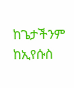ከጌታችንም ከኢየሱስ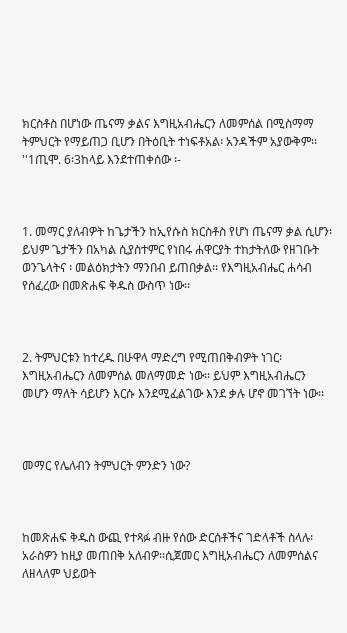ክርስቶስ በሆነው ጤናማ ቃልና እግዚአብሔርን ለመምሰል በሚስማማ ትምህርት የማይጠጋ ቢሆን በትዕቢት ተነፍቶአል፡ አንዳችም አያውቅም፡፡ ''1ጢሞ. 6፡3ከላይ እንደተጠቀሰው ፡-



1. መማር ያለብዎት ከጌታችን ከኢየሱስ ክርስቶስ የሆነ ጤናማ ቃል ሲሆን፡ ይህም ጌታችን በአካል ሲያስተምር የነበሩ ሐዋርያት ተከታትለው የዘገቡት ወንጌላትና ፡ መልዕክታትን ማንበብ ይጠበቃል፡፡ የእግዚአብሔር ሐሳብ የሰፈረው በመጽሐፍ ቅዱስ ውስጥ ነው፡፡



2. ትምህርቱን ከተረዱ በሁዋላ ማድረግ የሚጠበቅብዎት ነገር፡ እግዚአብሔርን ለመምሰል መለማመድ ነው፡፡ ይህም እግዚአብሔርን መሆን ማለት ሳይሆን እርሱ እንደሚፈልገው እንደ ቃሉ ሆኖ መገኘት ነው፡፡



መማር የሌለብን ትምህርት ምንድን ነው?



ከመጽሐፍ ቅዱስ ውጪ የተጻፉ ብዙ የሰው ድርሰቶችና ገድላቶች ስላሉ፡ አራስዎን ከዚያ መጠበቅ አለብዎ፡፡ሲጀመር እግዚአብሔርን ለመምሰልና ለዘላለም ህይወት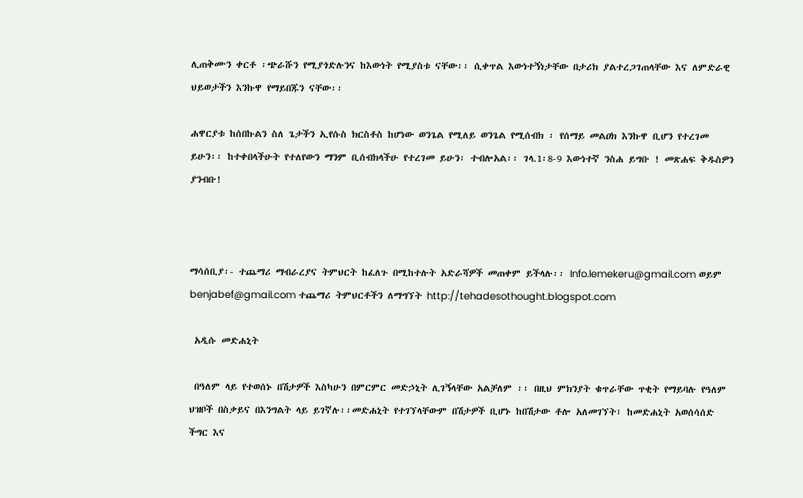ሊጠቅሙን ቀርቶ ፡ጭራሹን የሚያጎድሉንና ከእውነት የሚያስቱ ናቸው፡፡ ሲቀጥል እውነተኝነታቸው በታሪክ ያልተረጋገጠላቸው እና ለምድራዊ ህይወታችን እንኩዋ የማይበጁን ናቸው፡፡

ሐዋርያቱ ከሰበኩልን ስለ ጌታችን ኢየሱስ ክርስቶስ ከሆነው ወንጌል የሚለይ ወንጌል የሚሰብክ ፡ የሰማይ መልዐክ እንኩዋ ቢሆን የተረገመ ይሁን፡፡ ከተቀበላችሁት የተለየውን ማንም ቢሰብክላችሁ የተረገመ ይሁን፡ ተብሎአል፡፡ ገላ.1፡8-9 እውነተኛ ንስሐ ይግቡ ! መጽሐፍ ቅዱስዎን ያንብቡ!



ማሳሰቢያ፡- ተጨማሪ ማብራረያና ትምህርት ከፈለጉ በሚከተሉት አድራሻዎች መጠቀም ይችላሉ፡፡ Info.lemekeru@gmail.com ወይም benjabef@gmail.com ተጨማሪ ትምህርቶችን ለማግኘት http://tehadesothought.blogspot.com

 አዲሱ መድሐኒት

 በዓለም ላይ የተወሰኑ በሽታዎች እስካሁን በምርምር መድኃኒት ሊገኝላቸው አልቻለም ፡፡ በዚህ ምክንያት ቁጥራቸው ጥቂት የማይባሉ የዓለም ህዝቦች በስቃይና በእንግልት ላይ ይገኛሉ፡፡መድሐኒት የተገኘላቸውም በሽታዎች ቢሆኑ ከበሽታው ቶሎ አለመገኘት፣ ከመድሐኒት አወሰሳሰድ ችግር እና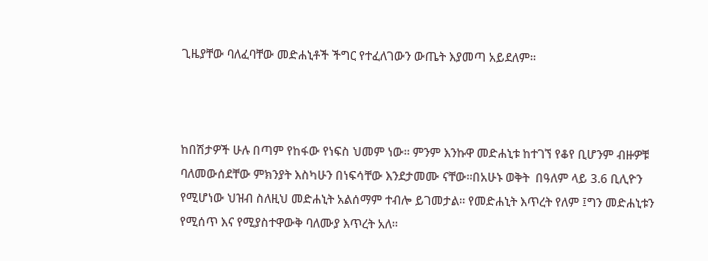ጊዜያቸው ባለፈባቸው መድሐኒቶች ችግር የተፈለገውን ውጤት እያመጣ አይደለም፡፡



ከበሽታዎች ሁሉ በጣም የከፋው የነፍስ ህመም ነው፡፡ ምንም እንኩዋ መድሐኒቱ ከተገኘ የቆየ ቢሆንም ብዙዎቹ ባለመውሰደቸው ምክንያት እስካሁን በነፍሳቸው እንደታመሙ ናቸው፡፡በአሁኑ ወቅት  በዓለም ላይ 3.6 ቢሊዮን የሚሆነው ህዝብ ስለዚህ መድሐኒት አልሰማም ተብሎ ይገመታል፡፡ የመድሐኒት እጥረት የለም ፤ግን መድሐኒቱን የሚሰጥ እና የሚያስተዋውቅ ባለሙያ እጥረት አለ፡፡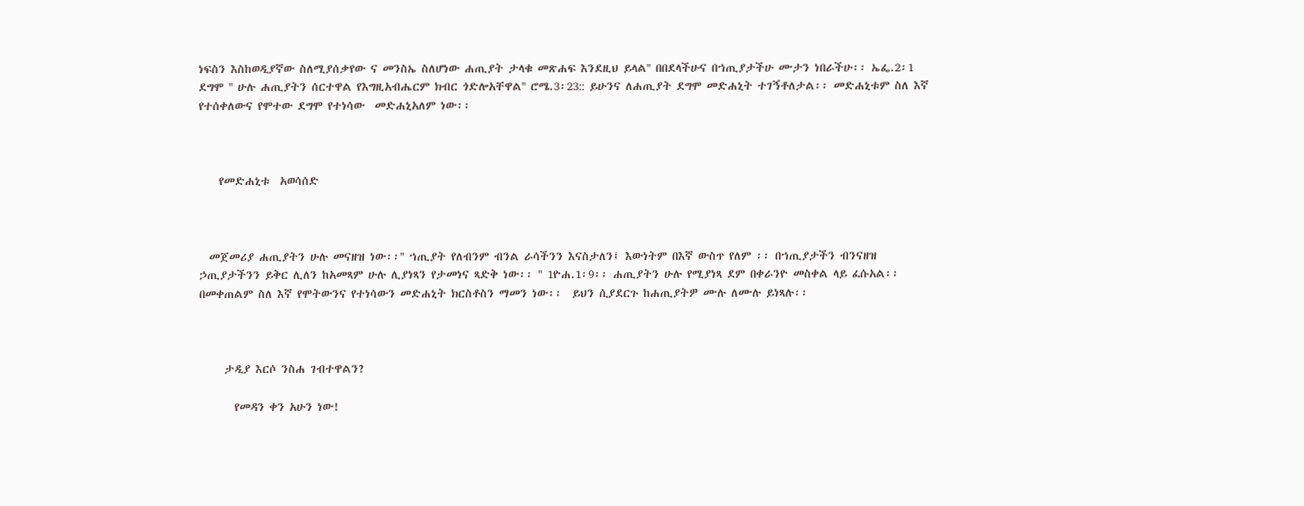ነፍስን እስከወዲያኛው ስለሚያሰቃየው ና መንስኤ ስለሆነው ሐጢያት ታላቁ መጽሐፍ እንደዚህ ይላል'' በበደላችሁና በኀጢያታችሁ ሙታን ነበራችሁ፡፡ ኤፌ.2፡1 ደግሞ '' ሁሉ ሐጢያትን ሰርተዋል የእግዚአብሔርም ክብር ጎድሎአቸዋል'' ሮሜ.3፡23:: ይሁንና ለሐጢያት ደግሞ መድሐኒት ተገኝቶለታል፡፡ መድሐኒቱም ስለ እኛ የተሰቀለውና የሞተው ደግሞ የተነሳው  መድሐኒአለም ነው፡፡



    የመድሐኒቱ  አወሳሰድ



  መጀመሪያ ሐጢያትን ሁሉ መናዘዝ ነው፡፡'' ኀጢያት የለብንም ብንል ራሳችንን እናስታለን፤ እውነትም በእኛ ውስጥ የለም ፡፡ በኀጢያታችን ብንናዘዝ ኃጢያታችንን ይቅር ሊለን ከአመጻም ሁሉ ሊያነጻን የታመነና ጻድቅ ነው፡፡ '' 1ዮሐ.1፡9፡፡ ሐጢያትን ሁሉ የሚያነጻ ደም በቀራንዮ መስቀል ላይ ፈሱአል፡፡  በመቀጠልም ስለ እኛ የሞትውንና የተነሳውን መድሐኒት ክርስቶስን ማመን ነው፡፡  ይህን ሲያደርጉ ከሐጢያትዎ ሙሉ ለሙሉ ይነጻሉ፡፡



     ታዲያ እርሶ ንስሐ ገብተዋልን?

       የመዳን ቀን አሁን ነው!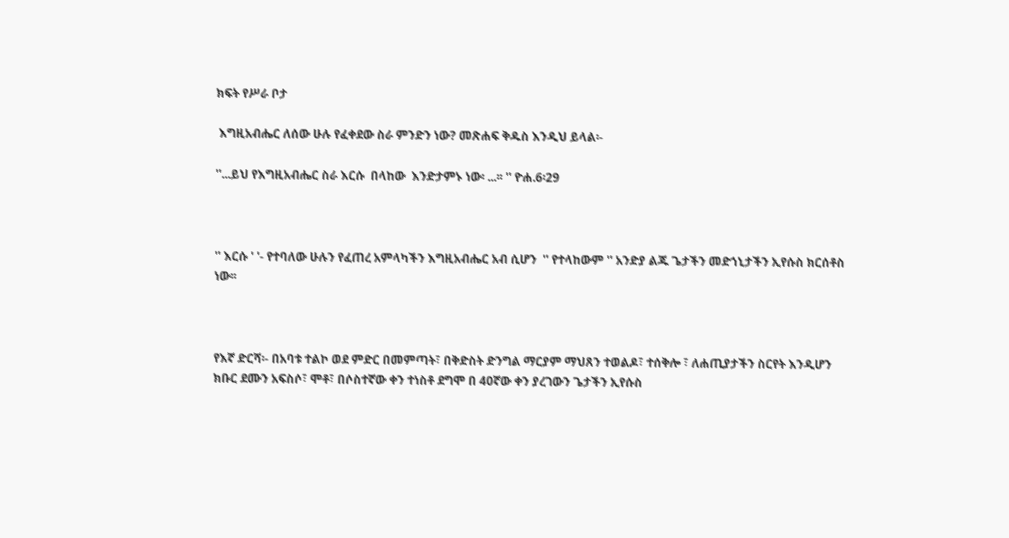ክፍት የሥራ ቦታ

 እግዚአብሔር ለሰው ሁሉ የፈቀደው ስራ ምንድን ነው? መጽሐፍ ቅዱስ እንዲህ ይላል፡-

''...ይህ የእግዚአብሔር ስራ እርሱ  በላከው  እንድታምኑ ነው፡ ...፡፡ '' ዮሐ.6፡29



'' እርሱ ' '- የተባለው ሁሉን የፈጠረ አምላካችን እግዚአብሔር አብ ሲሆን  '' የተላከውም '' አንድያ ልጁ ጌታችን መድኀኒታችን ኢየሱስ ክርሰቶስ ነው፡፡



የእኛ ድርሻ፡- በአባቱ ተልኮ ወደ ምድር በመምጣት፣ በቅድስት ድንግል ማርያም ማህጸን ተወልዶ፣ ተሰቅሎ ፣ ለሐጢያታችን ስርየት እንዲሆን ክቡር ደሙን አፍስሶ፣ ሞቶ፣ በሶስተኛው ቀን ተነስቶ ደግሞ በ 40ኛው ቀን ያረገውን ጌታችን ኢየሱስ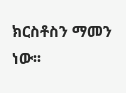ክርስቶስን ማመን ነው፡፡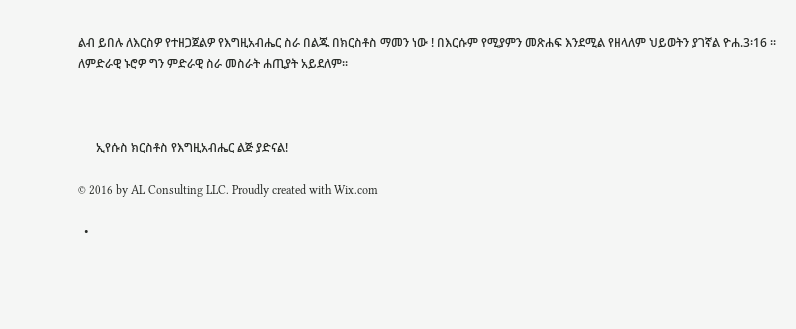ልብ ይበሉ ለእርስዎ የተዘጋጀልዎ የእግዚአብሔር ስራ በልጁ በክርስቶስ ማመን ነው ! በእርሱም የሚያምን መጽሐፍ እንደሚል የዘላለም ህይወትን ያገኛል ዮሐ.3፡16 ፡፡ ለምድራዊ ኑሮዎ ግን ምድራዊ ስራ መስራት ሐጢያት አይደለም፡፡



      ኢየሱስ ክርስቶስ የእግዚአብሔር ልጅ ያድናል!

© 2016 by AL Consulting LLC. Proudly created with Wix.com

  •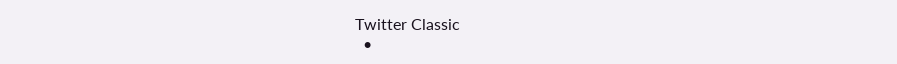Twitter Classic
  •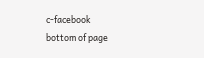c-facebook
bottom of page